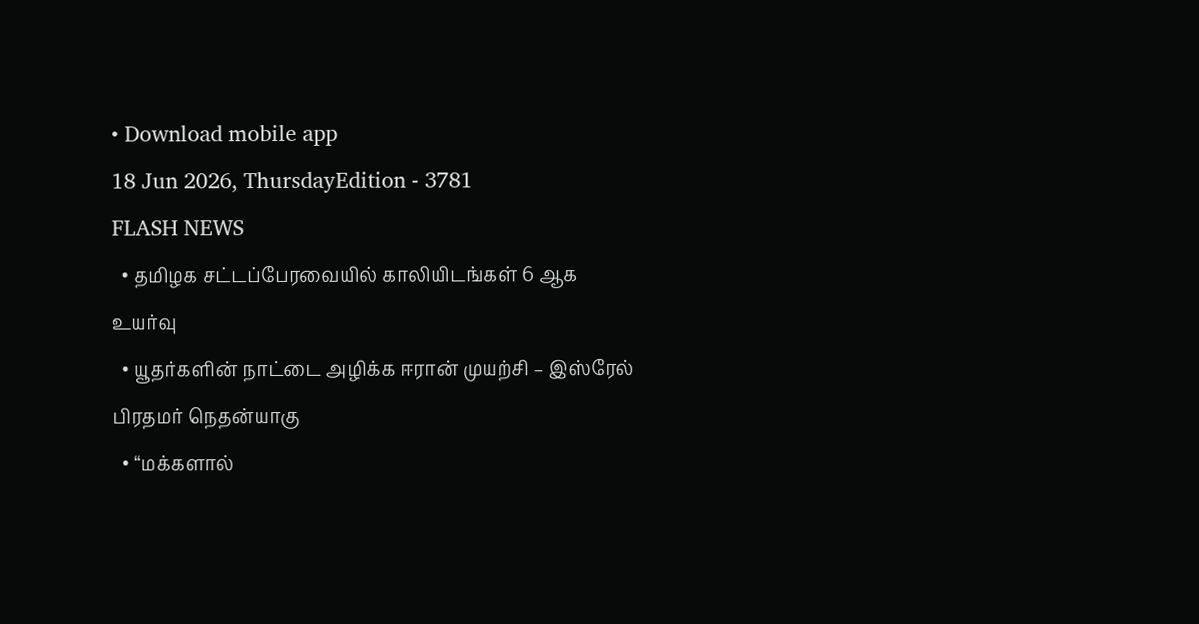• Download mobile app
18 Jun 2026, ThursdayEdition - 3781
FLASH NEWS
  • தமிழக சட்டப்பேரவையில் காலியிடங்கள் 6 ஆக உயர்வு
  • யூதர்களின் நாட்டை அழிக்க ஈரான் முயற்சி – இஸ்ரேல் பிரதமர் நெதன்யாகு
  • “மக்களால்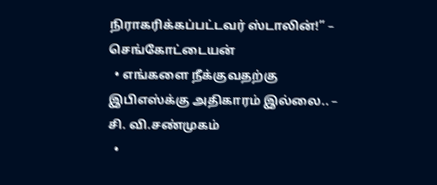நிராகரிக்கப்பட்டவர் ஸ்டாலின்!” – செங்கோட்டையன்
  • எங்களை நீக்குவதற்கு இபிஎஸ்க்கு அதிகாரம் இல்லை.. – சி. வி.சண்முகம்
  •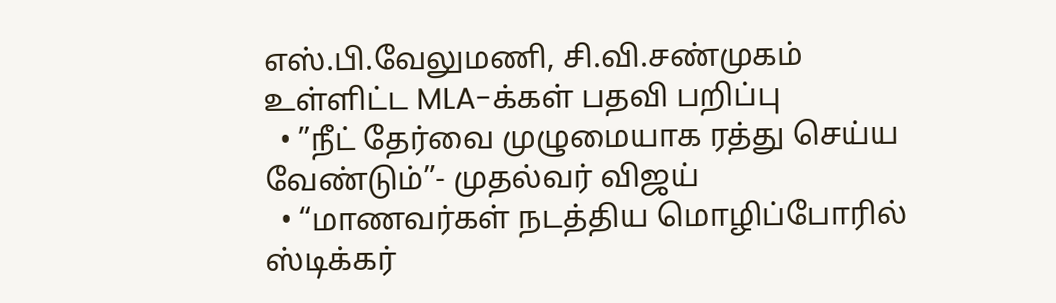எஸ்.பி.வேலுமணி, சி.வி.சண்முகம் உள்ளிட்ட MLA-க்கள் பதவி பறிப்பு
  • ”நீட் தேர்வை முழுமையாக ரத்து செய்ய வேண்டும்”- முதல்வர் விஜய்
  • “மாணவர்கள் நடத்திய மொழிப்போரில் ஸ்டிக்கர்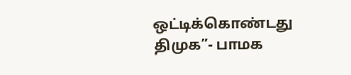ஒட்டிக்கொண்டது திமுக”- பாமக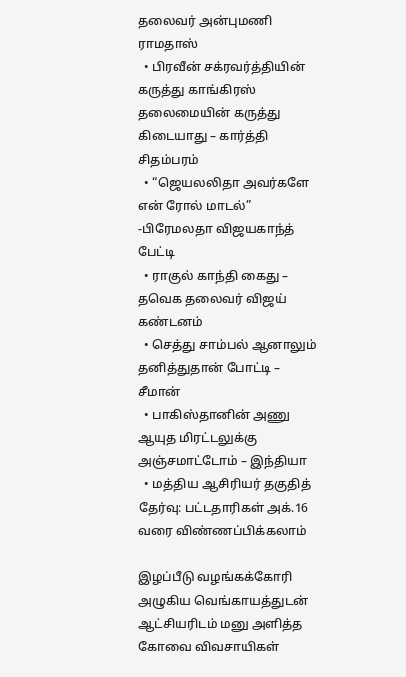தலைவர் அன்புமணி ராமதாஸ்
  • பிரவீன் சக்ரவர்த்தியின் கருத்து காங்கிரஸ் தலைமையின் கருத்து கிடையாது – கார்த்தி சிதம்பரம்
  • “ஜெயலலிதா அவர்களே என் ரோல் மாடல்” -பிரேமலதா விஜயகாந்த் பேட்டி
  • ராகுல் காந்தி கைது – தவெக தலைவர் விஜய் கண்டனம்
  • செத்து சாம்பல் ஆனாலும் தனித்துதான் போட்டி – சீமான்
  • பாகிஸ்தானின் அணு ஆயுத மிரட்டலுக்கு அஞ்சமாட்டோம் – இந்தியா
  • மத்திய ஆசிரியர் தகுதித் தேர்வு: பட்டதாரிகள் அக்.16 வரை விண்ணப்பிக்கலாம்

இழப்பீடு வழங்கக்கோரி அழுகிய வெங்காயத்துடன் ஆட்சியரிடம் மனு அளித்த கோவை விவசாயிகள்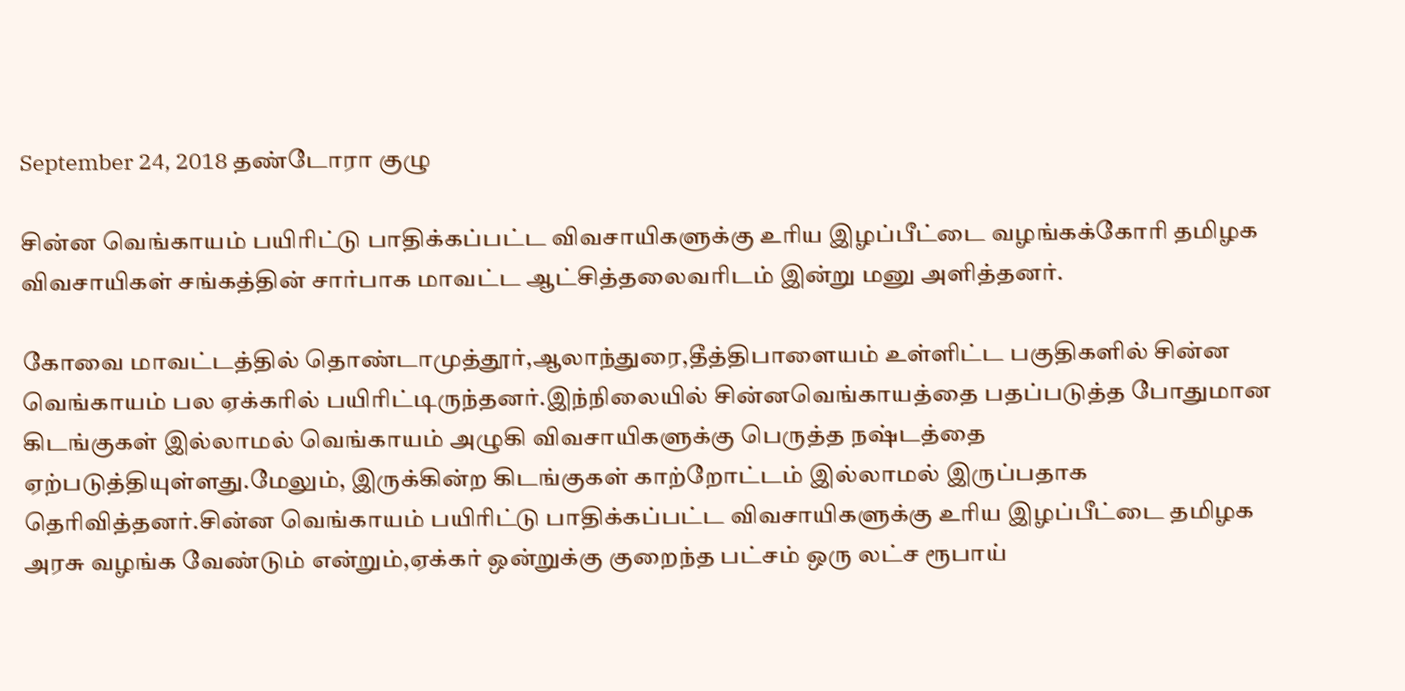September 24, 2018 தண்டோரா குழு

சின்ன வெங்காயம் பயிரிட்டு பாதிக்கப்பட்ட விவசாயிகளுக்கு உரிய இழப்பீட்டை வழங்கக்கோரி தமிழக விவசாயிகள் சங்கத்தின் சார்பாக மாவட்ட ஆட்சித்தலைவரிடம் இன்று மனு அளித்தனர்.

கோவை மாவட்டத்தில் தொண்டாமுத்தூர்,ஆலாந்துரை,தீத்திபாளையம் உள்ளிட்ட பகுதிகளில் சின்ன வெங்காயம் பல ஏக்கரில் பயிரிட்டிருந்தனர்.இந்நிலையில் சின்னவெங்காயத்தை பதப்படுத்த போதுமான கிடங்குகள் இல்லாமல் வெங்காயம் அழுகி விவசாயிகளுக்கு பெருத்த நஷ்டத்தை ஏற்படுத்தியுள்ளது.மேலும், இருக்கின்ற கிடங்குகள் காற்றோட்டம் இல்லாமல் இருப்பதாக தெரிவித்தனர்.சின்ன வெங்காயம் பயிரிட்டு பாதிக்கப்பட்ட விவசாயிகளுக்கு உரிய இழப்பீட்டை தமிழக அரசு வழங்க வேண்டும் என்றும்,ஏக்கர் ஒன்றுக்கு குறைந்த பட்சம் ஒரு லட்ச ரூபாய்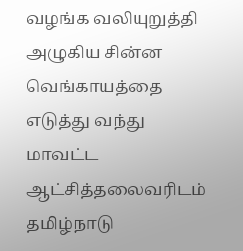வழங்க வலியுறுத்தி அழுகிய சின்ன வெங்காயத்தை எடுத்து வந்து மாவட்ட ஆட்சித்தலைவரிடம் தமிழ்நாடு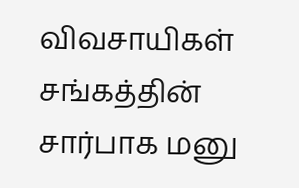விவசாயிகள் சங்கத்தின் சார்பாக மனு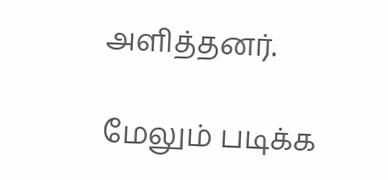அளித்தனர்.

மேலும் படிக்க